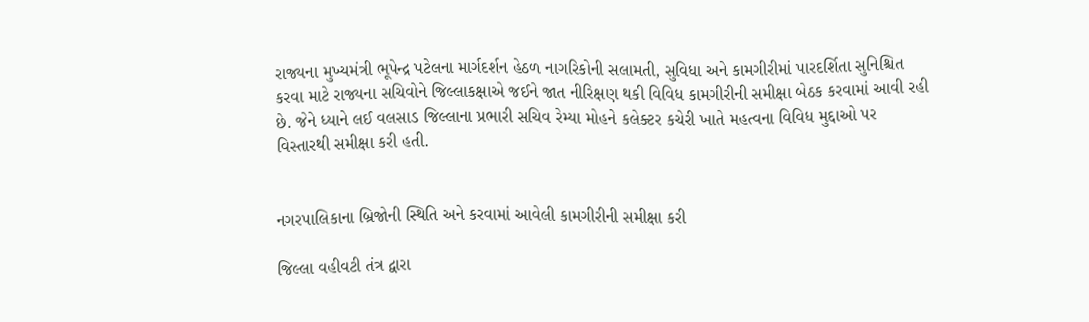રાજ્યના મુખ્યમંત્રી ભૂપેન્દ્ર પટેલના માર્ગદર્શન હેઠળ નાગરિકોની સલામતી, સુવિધા અને કામગીરીમાં પારદર્શિતા સુનિશ્ચિત કરવા માટે રાજ્યના સચિવોને જિલ્લાકક્ષાએ જઈને જાત નીરિક્ષણ થકી વિવિધ કામગીરીની સમીક્ષા બેઠક કરવામાં આવી રહી છે. જેને ધ્યાને લઈ વલસાડ જિલ્લાના પ્રભારી સચિવ રેમ્યા મોહને કલેક્ટર કચેરી ખાતે મહત્વના વિવિધ મુદ્દાઓ પર વિસ્તારથી સમીક્ષા કરી હતી.


નગરપાલિકાના બ્રિજોની સ્થિતિ અને કરવામાં આવેલી કામગીરીની સમીક્ષા કરી

જિલ્લા વહીવટી તંત્ર દ્વારા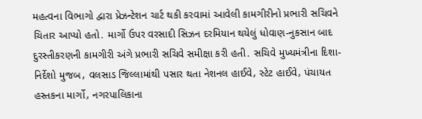મહત્વના વિભાગો દ્વારા પ્રેઝન્ટેશન ચાર્ટ થકી કરવામાં આવેલી કામગીરીનો પ્રભારી સચિવને ચિતાર આપ્યો હતો. માર્ગો ઉપર વરસાદી સિઝન દરમિયાન થયેલું ધોવાણ-નુકસાન બાદ દુરસ્તીકરણની કામગીરી અંગે પ્રભારી સચિવે સમીક્ષા કરી હતી. સચિવે મુખ્યમંત્રીના દિશા-નિર્દેશો મુજબ, વલસાડ જિલ્લામાંથી પસાર થતા નેશનલ હાઈવે, સ્ટેટ હાઈવે, પંચાયત હસ્તકના માર્ગો, નગરપાલિકાના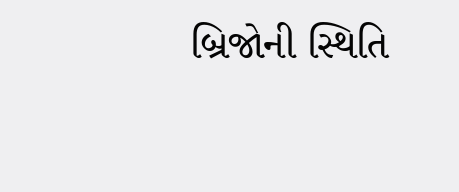બ્રિજોની સ્થિતિ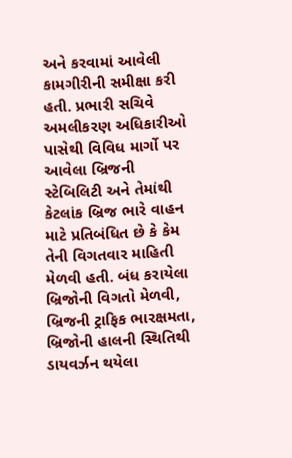અને કરવામાં આવેલી કામગીરીની સમીક્ષા કરી હતી. પ્રભારી સચિવે અમલીકરણ અધિકારીઓ પાસેથી વિવિધ માર્ગો પર આવેલા બ્રિજની સ્ટેબિલિટી અને તેમાંથી કેટલાંક બ્રિજ ભારે વાહન માટે પ્રતિબંધિત છે કે કેમ તેની વિગતવાર માહિતી મેળવી હતી. બંધ કરાયેલા બ્રિજોની વિગતો મેળવી, બ્રિજની ટ્રાફિક ભારક્ષમતા, બ્રિજોની હાલની સ્થિતિથી ડાયવર્ઝન થયેલા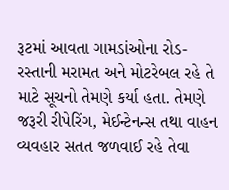રૂટમાં આવતા ગામડાંઓના રોડ- રસ્તાની મરામત અને મોટરેબલ રહે તે માટે સૂચનો તેમણે કર્યા હતા. તેમણે જરૂરી રીપેરિંગ, મેઈન્ટેનન્સ તથા વાહન વ્યવહાર સતત જળવાઈ રહે તેવા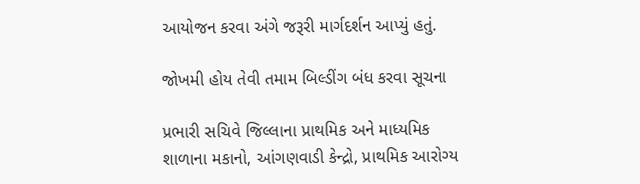આયોજન કરવા અંગે જરૂરી માર્ગદર્શન આપ્યું હતું.

જોખમી હોય તેવી તમામ બિલ્ડીંગ બંધ કરવા સૂચના

પ્રભારી સચિવે જિલ્લાના પ્રાથમિક અને માધ્યમિક શાળાના મકાનો, આંગણવાડી કેન્દ્રો, પ્રાથમિક આરોગ્ય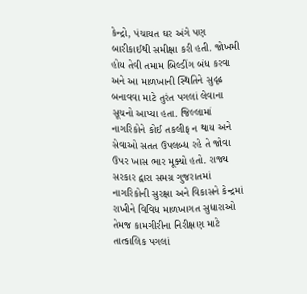કેન્દ્રો, પંચાયત ઘર અંગે પણ બારીકાઈથી સમીક્ષા કરી હતી. જોખમી હોય તેવી તમામ બિલ્ડીંગ બંધ કરવા અને આ માળખાની સ્થિતિને સુદૃઢ બનાવવા માટે તુરંત પગલાં લેવાના સૂચનો આપ્યા હતા. જિલ્લામાં નાગરિકોને કોઈ તકલીફ ન થાય અને સેવાઓ સતત ઉપલબ્ધ રહે તે જોવા ઉપર ખાસ ભાર મૂક્યો હતો. રાજ્ય સરકાર દ્વારા સમગ્ર ગુજરાતમાં નાગરિકોની સુરક્ષા અને વિકાસને કેન્દ્રમાં રાખીને વિવિધ માળખાગત સુધારાઓ તેમજ કામગીરીના નિરીક્ષણ માટે તાત્કાલિક પગલાં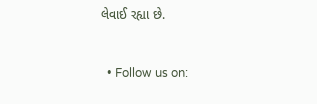લેવાઈ રહ્યા છે.


  • Follow us on: